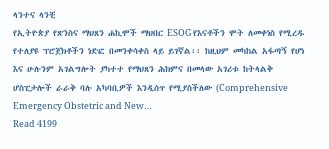ላንተና ላንቺ
የኢትዮጵያ የጽንስና ማህጸን ሐኪሞች ማህበር ESOG የእናቶችን ሞት ለመቀነስ የሚረዱ የተለያዩ ፕሮጀክቶችን ነድፎ በመንቀሳቀስ ላይ ይገኛል፡፡ ከዚህም መካከል አፋጣኝ የሆነ እና ሁሉንም አገልግሎት ያካተተ የማህጸን ሕክምና በመላው አገሪቱ ከትላልቅ ሆስፒታሎች ራራቅ ባሉ አካባቢዎች እንዲሰጥ የሚያስችለው (Comprehensive Emergency Obstetric and New…
Read 4199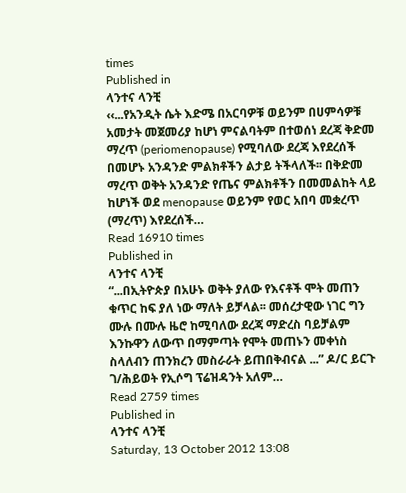times
Published in
ላንተና ላንቺ
‹‹...የአንዲት ሴት እድሜ በአርባዎቹ ወይንም በሀምሳዎቹ አመታት መጀመሪያ ከሆነ ምናልባትም በተወሰነ ደረጃ ቅድመ ማረጥ (periomenopause) የሚባለው ደረጃ እየደረሰች በመሆኑ አንዳንድ ምልክቶችን ልታይ ትችላለች፡፡ በቅድመ ማረጥ ወቅት አንዳንድ የጤና ምልክቶችን በመመልከት ላይ ከሆነች ወደ menopause ወይንም የወር አበባ መቋረጥ (ማረጥ) እየደረሰች…
Read 16910 times
Published in
ላንተና ላንቺ
“...በኢትዮጵያ በአሁኑ ወቅት ያለው የእናቶች ሞት መጠን ቁጥር ከፍ ያለ ነው ማለት ይቻላል፡፡ መሰረታዊው ነገር ግን ሙሉ በሙሉ ዜሮ ከሚባለው ደረጃ ማድረስ ባይቻልም እንኩዋን ለውጥ በማምጣት የሞት መጠኑን መቀነስ ስላለብን ጠንክረን መስራራት ይጠበቅብናል ...” ዶ/ር ይርጉ ገ/ሕይወት የኢሶግ ፕሬዝዳንት አለም…
Read 2759 times
Published in
ላንተና ላንቺ
Saturday, 13 October 2012 13:08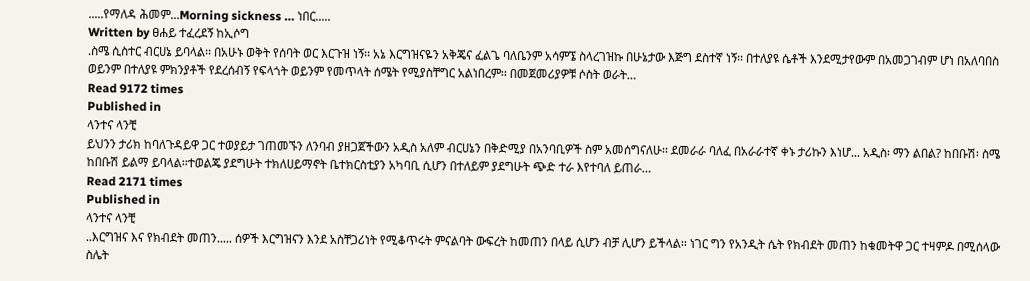.....የማለዳ ሕመም...Morning sickness … ነበር.....
Written by ፀሐይ ተፈረደኝ ከኢሶግ
.ስሜ ሲስተር ብርሀኔ ይባላል፡፡ በአሁኑ ወቅት የሰባት ወር እርጉዝ ነኝ፡፡ አኔ እርግዝናዬን አቅጄና ፈልጌ ባለቤንም አሳምኜ ስላረገዝኩ በሁኔታው እጅግ ደስተኛ ነኝ፡፡ በተለያዩ ሴቶች እንደሚታየውም በአመጋገብም ሆነ በአለባበስ ወይንም በተለያዩ ምክንያቶች የደረሰብኝ የፍላጎት ወይንም የመጥላት ሰሜት የሚያስቸግር አልነበረም፡፡ በመጀመሪያዎቹ ሶስት ወራት…
Read 9172 times
Published in
ላንተና ላንቺ
ይህንን ታሪክ ከባለጉዳይዋ ጋር ተወያይታ ገጠመኙን ለንባብ ያዘጋጀችውን አዲስ አለም ብርሀኔን በቅድሚያ በአንባቢዎች ስም አመሰግናለሁ፡፡ ደመራራ ባለፈ በአራራተኛ ቀኑ ታሪኩን እነሆ... አዲስ፡ ማን ልበል? ከበቡሽ፡ ስሜ ከበቡሽ ይልማ ይባላል፡፡ተወልጄ ያደግሁት ተክለሀይማኖት ቤተክርስቲያን አካባቢ ሲሆን በተለይም ያደግሁት ጭድ ተራ እየተባለ ይጠራ…
Read 2171 times
Published in
ላንተና ላንቺ
..እርግዝና እና የክብደት መጠን..... ሰዎች እርግዝናን እንደ አስቸጋሪነት የሚቆጥሩት ምናልባት ውፍረት ከመጠን በላይ ሲሆን ብቻ ሊሆን ይችላል፡፡ ነገር ግን የአንዲት ሴት የክብደት መጠን ከቁመትዋ ጋር ተዛምዶ በሚሰላው ስሌት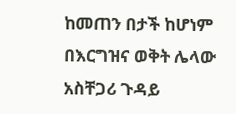ከመጠን በታች ከሆነም በእርግዝና ወቅት ሌላው አስቸጋሪ ጉዳይ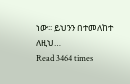ነው፡፡ ይህንን በተመለከተ ለዚህ…
Read 3464 times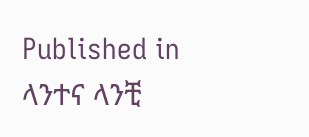Published in
ላንተና ላንቺ